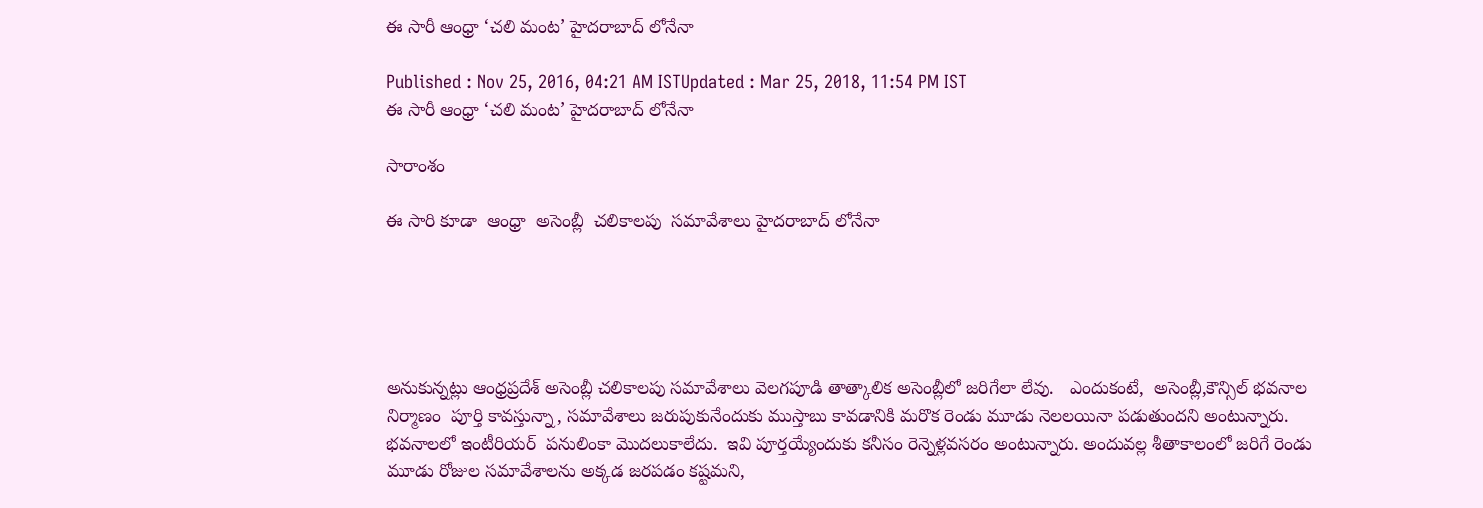ఈ సారీ ఆంధ్రా ‘చలి మంట’ హైదరాబాద్ లోనేనా

Published : Nov 25, 2016, 04:21 AM ISTUpdated : Mar 25, 2018, 11:54 PM IST
ఈ సారీ ఆంధ్రా ‘చలి మంట’ హైదరాబాద్ లోనేనా

సారాంశం

ఈ సారి కూడా  ఆంధ్రా  అసెంబ్లీ  చలికాలపు  సమావేశాలు హైదరాబాద్ లోనేనా





అనుకున్నట్లు ఆంధ్రప్రదేశ్ అసెంబ్లీ చలికాలపు సమావేశాలు వెలగపూడి తాత్కాలిక అసెంబ్లీలో జరిగేలా లేవు.   ఎందుకంటే,  అసెంబ్లీ,కౌన్సిల్ భవనాల నిర్మాణం  పూర్తి కావస్తున్నా, సమావేశాలు జరుపుకునేందుకు ముస్తాబు కావడానికి మరొక రెండు మూడు నెలలయినా పడుతుందని అంటున్నారు. భవనాలలో ఇంటీరియర్  పనులింకా మొదలుకాలేదు.  ఇవి పూర్తయ్యేందుకు కనీసం రెన్నెళ్లవసరం అంటున్నారు. అందువల్ల శీతాకాలంలో జరిగే రెండు  మూడు రోజుల సమావేశాలను అక్కడ జరపడం కష్టమని,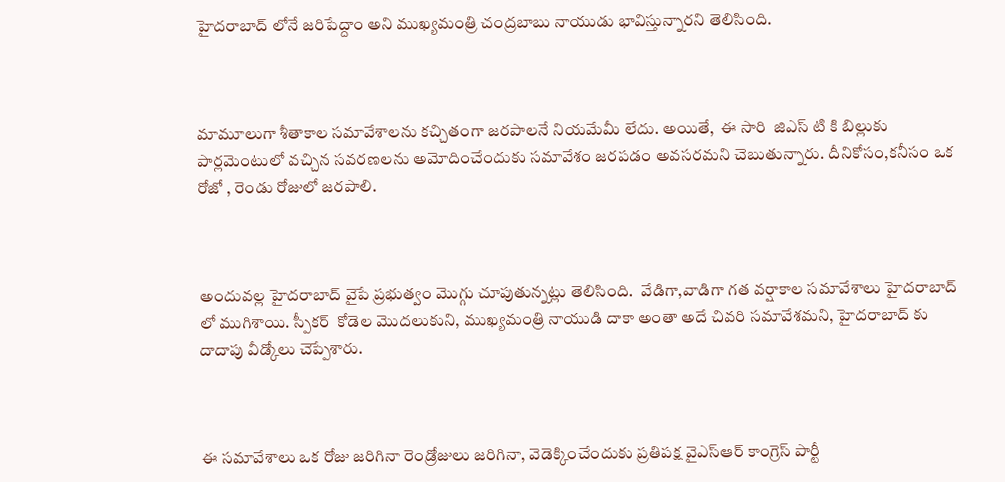హైదరాబాద్ లోనే జరిపేద్దాం అని ముఖ్యమంత్రి చంద్రబాబు నాయుడు భావిస్తున్నారని తెలిసింది.



మామూలుగా శీతాకాల సమావేశాలను కచ్చితంగా జరపాలనే నియమేమీ లేదు. అయితే,  ఈ సారి  జిఎస్ టి కి బిల్లుకు పార్లమెంటులో వచ్చిన సవరణలను అమోదించేందుకు సమావేశం జరపడం అవసరమని చెబుతున్నారు. దీనికోసం,కనీసం ఒక రోజో , రెండు రోజులో జరపాలి.



అందువల్ల హైదరాబాద్ వైపే ప్రభుత్వం మొగ్గు చూపుతున్నట్లు తెలిసింది.  వేడిగా,వాడిగా గత వర్షాకాల సమావేశాలు హైదరాబాద్ లో ముగిశాయి. స్పీకర్  కోడెల మొదలుకుని, ముఖ్యమంత్రి నాయుడి దాకా అంతా అదే చివరి సమావేశమని, హైదరాబాద్ కు దాదాపు వీడ్కోలు చెప్పేశారు.



ఈ సమావేశాలు ఒక రోజు జరిగినా రెండ్రోజులు జరిగినా, వెడెక్కించేందుకు ప్రతిపక్ష వైఎస్ఆర్ కాంగ్రెస్ పార్టీ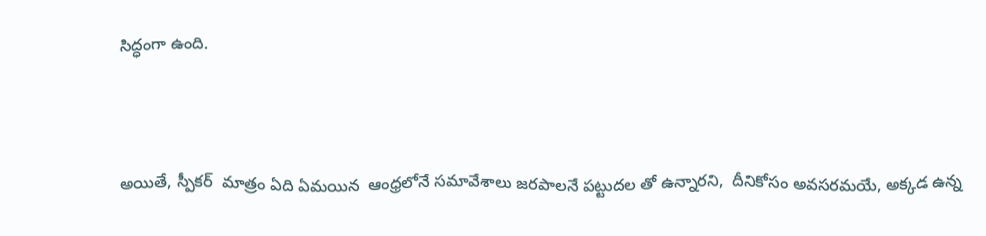సిద్ధంగా ఉంది.



అయితే, స్పీకర్  మాత్రం ఏది ఏమయిన  ఆంధ్రలోనే సమావేశాలు జరపాలనే పట్టుదల తో ఉన్నారని,  దీనికోసం అవసరమయే, అక్కడ ఉన్న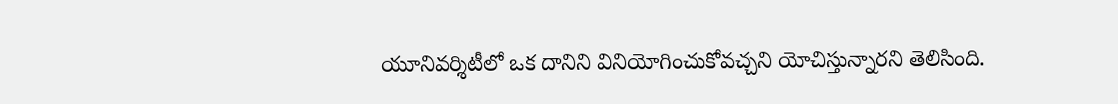యూనివర్శిటీలో ఒక దానిని వినియోగించుకోవచ్చని యోచిస్తున్నారని తెలిసింది.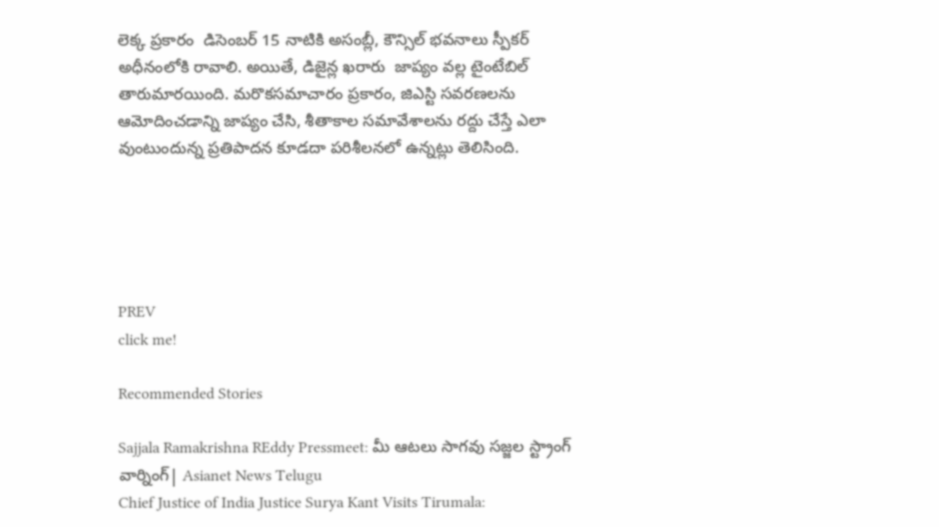లెక్క ప్రకారం  డిసెంబర్ 15 నాటికి అసంబ్లీ, కౌన్సిల్ భవనాలు స్పీకర్ అధీనంలోకి రావాలి. అయితే, డిజైన్ల ఖరారు  జాప్యం వల్ల టైంటేబిల్  తారుమారయింది. మరొకసమాచారం ప్రకారం, జిఎస్టి సవరణలను ఆమోదించడాన్ని జాప్యం చేసి, శీతాకాల సమావేశాలను రద్దు చేస్తే ఎలా వుంటుందున్న ప్రతిపాదన కూడదా పరిశీలనలో ఉన్నట్లు తెలిసింది.





PREV
click me!

Recommended Stories

Sajjala Ramakrishna REddy Pressmeet: మీ ఆటలు సాగవు సజ్జల స్ట్రాంగ్ వార్నింగ్| Asianet News Telugu
Chief Justice of India Justice Surya Kant Visits Tirumala: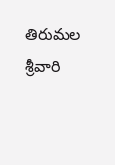తిరుమల శ్రీవారి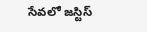సేవలో జస్టిస్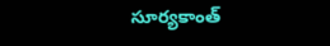సూర్యకాంత్